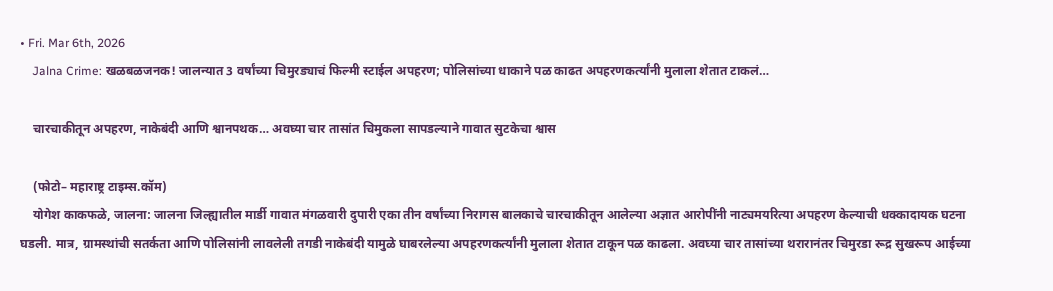• Fri. Mar 6th, 2026
    Jalna Crime: खळबळजनक! जालन्यात 3 वर्षांच्या चिमुरड्याचं फिल्मी स्टाईल अपहरण; पोलिसांच्या धाकाने पळ काढत अपहरणकर्त्यांनी मुलाला शेतात टाकलं…

    चारचाकीतून अपहरण, नाकेबंदी आणि श्वानपथक… अवघ्या चार तासांत चिमुकला सापडल्याने गावात सुटकेचा श्वास

    (फोटो– महाराष्ट्र टाइम्स.कॉम)
    योगेश काकफळे, जालना: जालना जिल्ह्यातील मार्डी गावात मंगळवारी दुपारी एका तीन वर्षांच्या निरागस बालकाचे चारचाकीतून आलेल्या अज्ञात आरोपींनी नाट्यमयरित्या अपहरण केल्याची धक्कादायक घटना घडली. मात्र, ग्रामस्थांची सतर्कता आणि पोलिसांनी लावलेली तगडी नाकेबंदी यामुळे घाबरलेल्या अपहरणकर्त्यांनी मुलाला शेतात टाकून पळ काढला. अवघ्या चार तासांच्या थरारानंतर चिमुरडा रूद्र सुखरूप आईच्या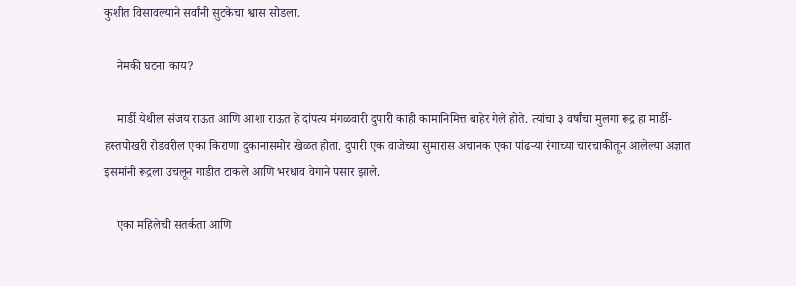कुशीत विसावल्याने सर्वांनी सुटकेचा श्वास सोडला.

    नेमकी घटना काय?

    मार्डी येथील संजय राऊत आणि आशा राऊत हे दांपत्य मंगळवारी दुपारी काही कामानिमित्त बाहेर गेले होते. त्यांचा ३ वर्षांचा मुलगा रूद्र हा मार्डी-हस्तपोखरी रोडवरील एका किराणा दुकानासमोर खेळत होता. दुपारी एक वाजेच्या सुमारास अचानक एका पांढऱ्या रंगाच्या चारचाकीतून आलेल्या अज्ञात इसमांनी रूद्रला उचलून गाडीत टाकले आणि भरधाव वेगाने पसार झाले.

    एका महिलेची सतर्कता आणि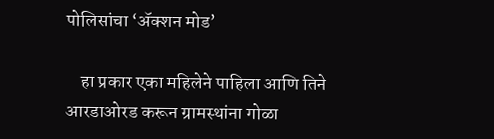पोलिसांचा ‘ॲक्शन मोड’

    हा प्रकार एका महिलेने पाहिला आणि तिने आरडाओरड करून ग्रामस्थांना गोळा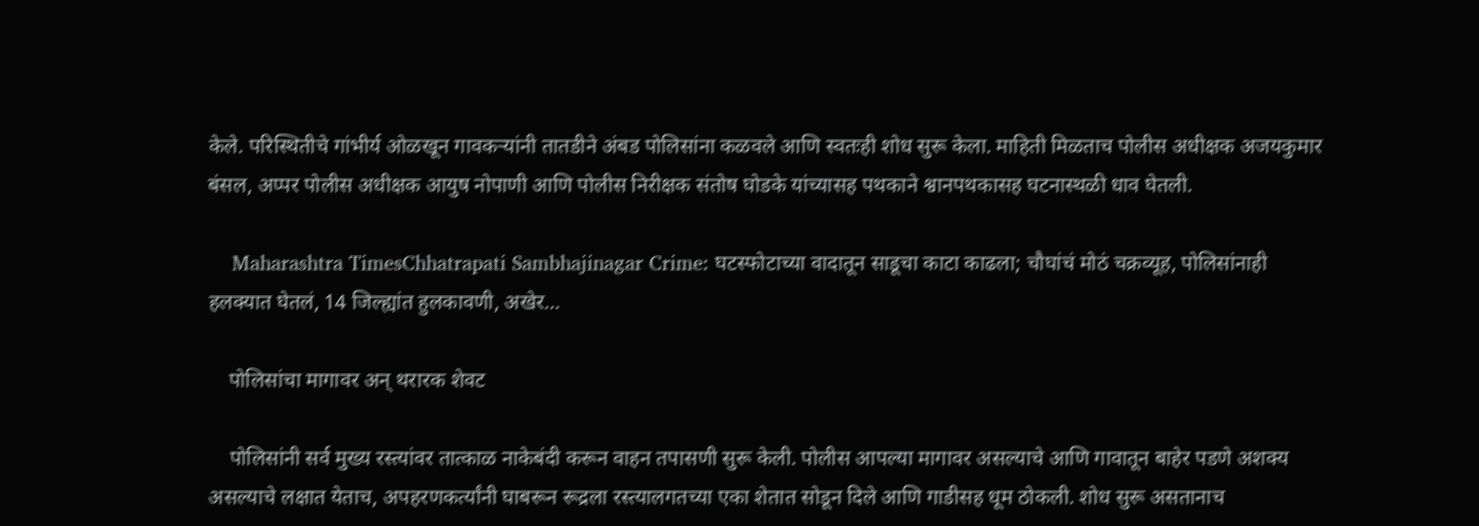केले. परिस्थितीचे गांभीर्य ओळखून गावकऱ्यांनी तातडीने अंबड पोलिसांना कळवले आणि स्वतःही शोध सुरू केला. माहिती मिळताच पोलीस अधीक्षक अजयकुमार बंसल, अप्पर पोलीस अधीक्षक आयुष नोपाणी आणि पोलीस निरीक्षक संतोष घोडके यांच्यासह पथकाने श्वानपथकासह घटनास्थळी धाव घेतली.

    Maharashtra TimesChhatrapati Sambhajinagar Crime: घटस्फोटाच्या वादातून साडूचा काटा काढला; चौघांचं मोठं चक्रव्यूह, पोलिसांनाही हलक्यात घेतलं, 14 जिल्ह्यांत हुलकावणी, अखेर…

    पोलिसांचा मागावर अन् थरारक शेवट

    पोलिसांनी सर्व मुख्य रस्त्यांवर तात्काळ नाकेबंदी करून वाहन तपासणी सुरू केली. पोलीस आपल्या मागावर असल्याचे आणि गावातून बाहेर पडणे अशक्य असल्याचे लक्षात येताच, अपहरणकर्त्यांनी घाबरून रूद्रला रस्त्यालगतच्या एका शेतात सोडून दिले आणि गाडीसह धूम ठोकली. शोध सुरू असतानाच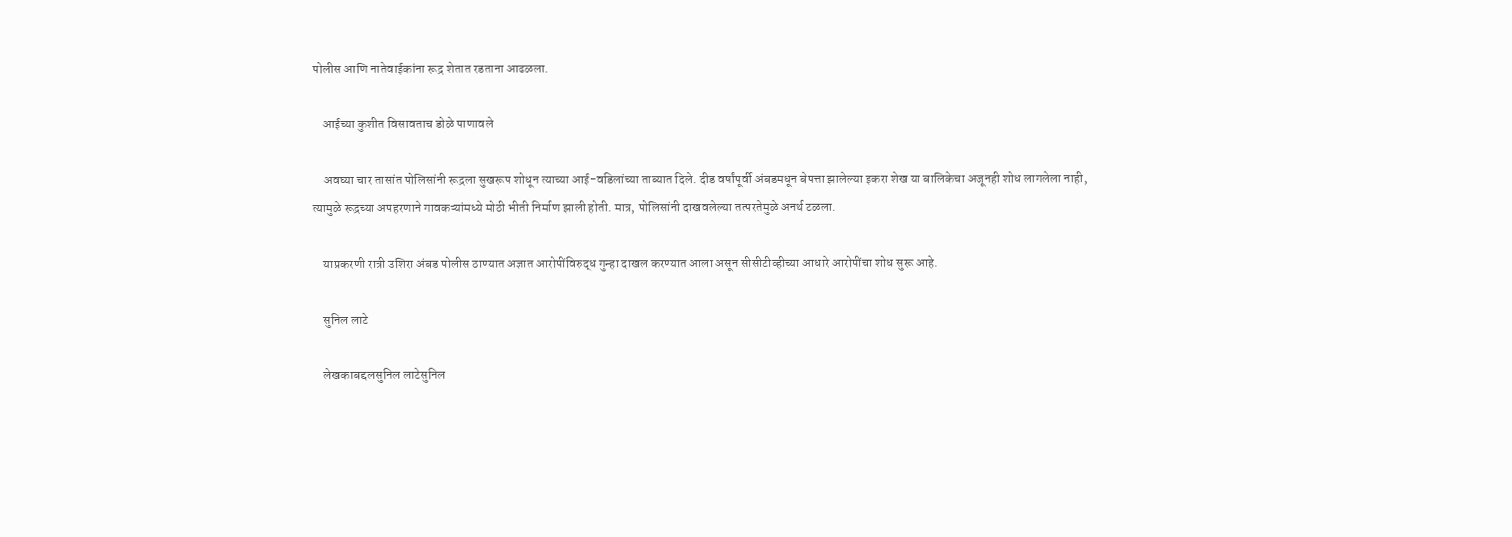पोलीस आणि नातेवाईकांना रूद्र शेतात रडताना आढळला.

    आईच्या कुशीत विसावताच डोळे पाणावले

    अवघ्या चार तासांत पोलिसांनी रूद्रला सुखरूप शोधून त्याच्या आई-वडिलांच्या ताब्यात दिले. दीड वर्षांपूर्वी अंबडमधून बेपत्ता झालेल्या इकरा शेख या बालिकेचा अजूनही शोध लागलेला नाही, त्यामुळे रूद्रच्या अपहरणाने गावकऱ्यांमध्ये मोठी भीती निर्माण झाली होती. मात्र, पोलिसांनी दाखवलेल्या तत्परतेमुळे अनर्थ टळला.

    याप्रकरणी रात्री उशिरा अंबड पोलीस ठाण्यात अज्ञात आरोपींविरुद्ध गुन्हा दाखल करण्यात आला असून सीसीटीव्हीच्या आधारे आरोपींचा शोध सुरू आहे.

    सुनिल लाटे

    लेखकाबद्दलसुनिल लाटेसुनिल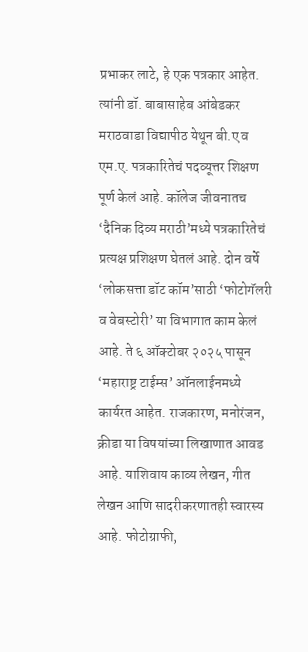प्रभाकर लाटे, हे एक पत्रकार आहेत. त्यांनी डॉ. बाबासाहेब आंबेडकर मराठवाडा विद्यापीठ येथून बी.ए व एम.ए. पत्रकारितेचं पदव्यूत्तर शिक्षण पूर्ण केलं आहे. कॉलेज जीवनातच ‘दैनिक दिव्य मराठी’मध्ये पत्रकारितेचं प्रत्यक्ष प्रशिक्षण घेतलं आहे. दोन वर्षे ‘लोकसत्ता डॉट कॉम’साठी ‘फोटोगॅलरी व वेबस्टोरी’ या विभागात काम केलं आहे. ते ६ ऑक्टोबर २०२५ पासून ‘महाराष्ट्र टाईम्स’ ऑनलाईनमध्ये कार्यरत आहेत. राजकारण, मनोरंजन, क्रीडा या विषयांच्या लिखाणात आवड आहे. याशिवाय काव्य लेखन, गीत लेखन आणि सादरीकरणातही स्वारस्य आहे. फोटोग्राफी,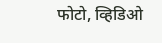फोटो, व्हिडिओ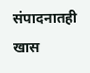संपादनातही खास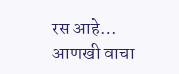रस आहे… आणखी वाचा